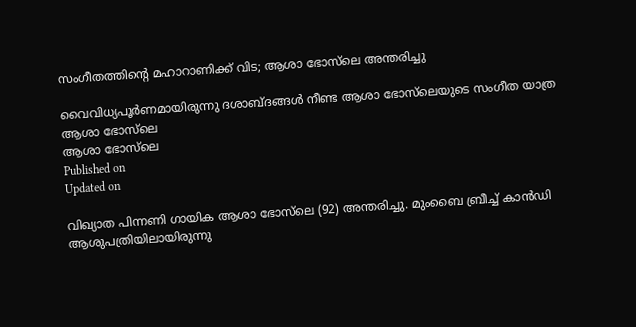സംഗീതത്തിന്റെ മഹാറാണിക്ക് വിട; ആശാ ഭോസ്‌ലെ അന്തരിച്ചു

വൈവിധ്യപൂർണമായിരുന്നു ദശാബ്ദങ്ങൾ നീണ്ട ആശാ ഭോസ്‌ലെയുടെ സംഗീത യാത്ര
ആശാ ഭോസ്‌ലെ
ആശാ ഭോസ്‌ലെ
Published on
Updated on

വിഖ്യാത പിന്നണി ഗായിക ആശാ ഭോസ്‌ലെ (92) അന്തരിച്ചു. മുംബൈ ബ്രീച്ച് കാൻഡി ആശുപത്രിയിലായിരുന്നു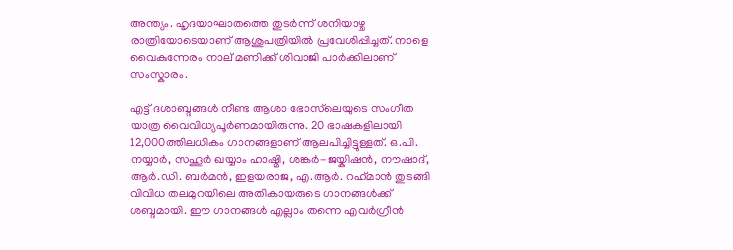അന്ത്യം. ഹൃദയാഘാതത്തെ തുടർന്ന് ശനിയാഴ്ച രാത്രിയോടെയാണ് ആശുപത്രിയിൽ പ്രവേശിപ്പിച്ചത്. നാളെ വൈകുന്നേരം നാല് മണിക്ക് ശിവാജി പാർക്കിലാണ് സംസ്കാരം.

എട്ട് ദശാബ്ദങ്ങൾ നീണ്ട ആശാ ഭോസ്‌ലെയുടെ സംഗീത യാത്ര വൈവിധ്യപൂർണമായിരുന്നു. 20 ഭാഷകളിലായി 12,000ത്തിലധികം ഗാനങ്ങളാണ് ആലപിച്ചിട്ടുള്ളത്. ഒ.പി. നയ്യാർ, സഹൂർ ഖയ്യാം ഹാഷ്മി, ശങ്കർ-ജയ്കിഷൻ, നൗഷാദ്, ആർ.ഡി. ബർമൻ, ഇളയരാജ, എ.ആർ. റഹ്‌മാൻ തുടങ്ങി വിവിധ തലമുറയിലെ അതികായരുടെ ഗാനങ്ങൾക്ക് ശബ്ദമായി. ഈ ഗാനങ്ങൾ എല്ലാം തന്നെ എവർഗ്രീൻ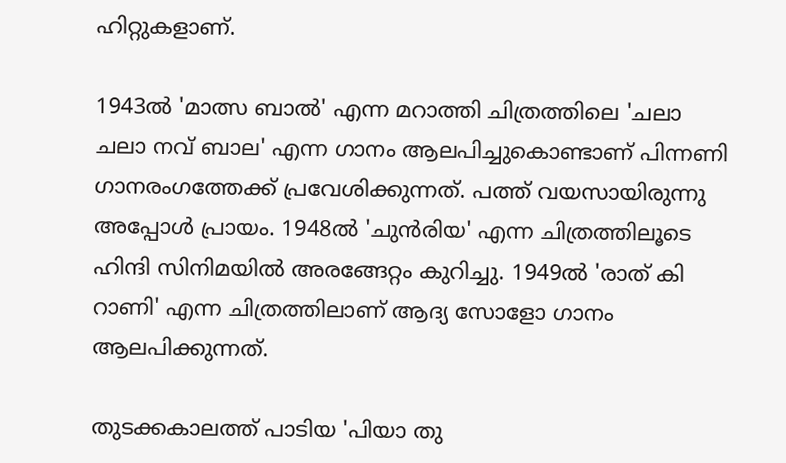ഹിറ്റുകളാണ്.

1943ൽ 'മാത്സ ബാൽ' എന്ന മറാത്തി ചിത്രത്തിലെ 'ചലാ ചലാ നവ് ബാല' എന്ന ഗാനം ആലപിച്ചുകൊണ്ടാണ് പിന്നണി ഗാനരംഗത്തേക്ക് പ്രവേശിക്കുന്നത്. പത്ത് വയസായിരുന്നു അപ്പോൾ പ്രായം. 1948ൽ 'ചുൻ‌രിയ' എന്ന ചിത്രത്തിലൂടെ ഹിന്ദി സിനിമയിൽ അരങ്ങേറ്റം കുറിച്ചു. 1949ൽ 'രാത് കി റാണി' എന്ന ചിത്രത്തിലാണ് ആദ്യ സോളോ ഗാനം ആലപിക്കുന്നത്.

തുടക്കകാലത്ത് പാടിയ 'പിയാ തു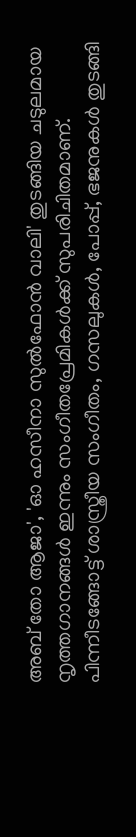അബ് തോ ആജാ', 'ഓ ഹസീനാ സുൽഫോൻ വാലി' തുടങ്ങിയ ചടുലമായ നൃത്തഗാനങ്ങൾ ഇന്നും സംഗീതപ്രേമികൾക്ക് സുപരിചിതമാണ്. പിന്നീടങ്ങോട്ട് ശാസ്ത്രീയ സംഗീതം, ഗസലുകൾ, പോപ്പ്, ഭജനുകൾ തുടങ്ങി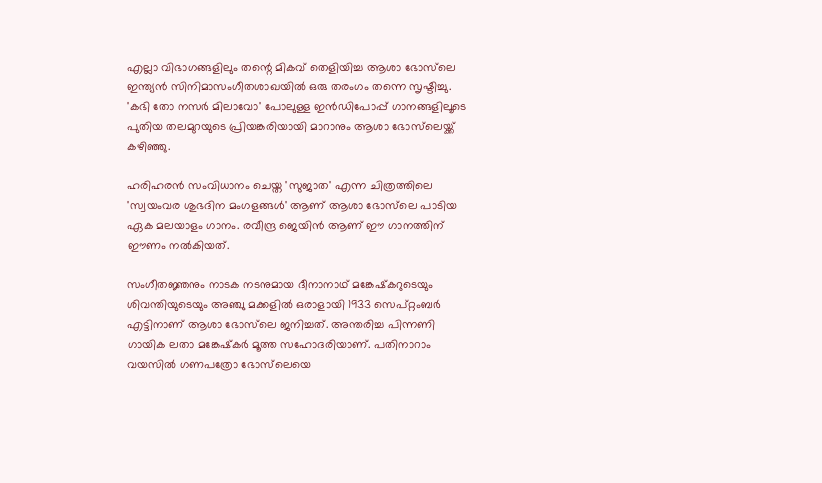എല്ലാ വിഭാഗങ്ങളിലും തന്റെ മികവ് തെളിയിച്ച ആശാ ഭോസ്‌ലെ ഇന്ത്യൻ സിനിമാസംഗീതശാഖയിൽ ഒരു തരംഗം തന്നെ സൃഷ്ടിച്ചു. 'കഭി തോ നസർ മിലാവോ' പോലുള്ള ഇൻഡിപോപ്പ് ഗാനങ്ങളിലൂടെ പുതിയ തലമുറയുടെ പ്രിയങ്കരിയായി മാറാനും ആശാ ഭോസ്‌ലെയ്ക്ക് കഴിഞ്ഞു.

ഹരിഹരൻ സംവിധാനം ചെയ്ത 'സുജാത' എന്ന ചിത്രത്തിലെ 'സ്വയംവര ശുഭദിന മംഗളങ്ങൾ' ആണ് ആശാ ഭോസ്‌ലെ പാടിയ ഏക മലയാളം ഗാനം. രവീന്ദ്ര ജെയിൻ ആണ് ഈ ഗാനത്തിന് ഈണം നൽകിയത്.

സംഗീതജ്ഞനും നാടക നടനുമായ ദീനാനാഥ് മങ്കേഷ്‌കറുടെയും ശിവന്തിയുടെയും അഞ്ചു മക്കളിൽ ഒരാളായി 1933 സെപ്റ്റംബർ എട്ടിനാണ് ആശാ ഭോസ്‌ലെ ജനിച്ചത്. അന്തരിച്ച പിന്നണി ഗായിക ലതാ മങ്കേഷ്‌കർ മൂത്ത സഹോദരിയാണ്. പതിനാറാം വയസിൽ ഗണപത്രോ ഭോസ്‌ലെയെ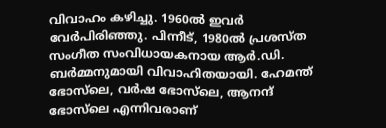വിവാഹം കഴിച്ചു. 1960ൽ ഇവർ വേർപിരിഞ്ഞു. പിന്നീട്, 1980ൽ പ്രശസ്ത സംഗീത സംവിധായകനായ ആർ.ഡി. ബർമ്മനുമായി വിവാഹിതയായി. ഹേമന്ത് ഭോസ്‌ലെ, വർഷ ഭോസ്‌ലെ, ആനന്ദ് ഭോസ്‌ലെ എന്നിവരാണ്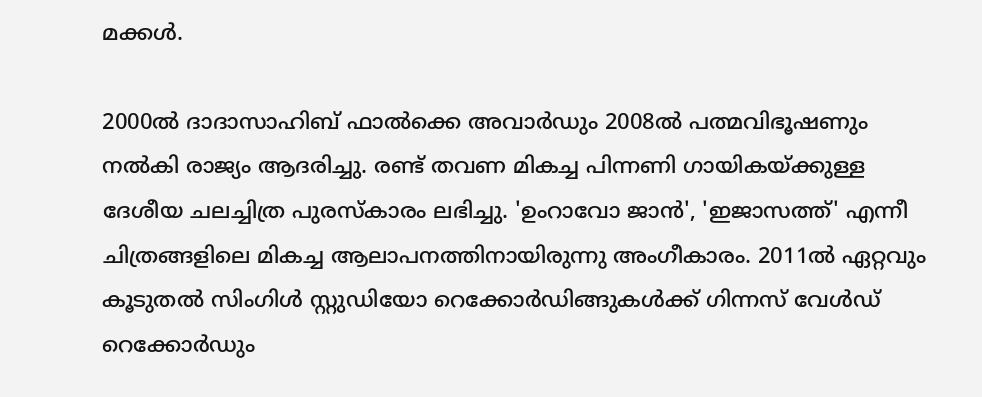മക്കൾ.

2000ൽ ദാദാസാഹിബ് ഫാൽക്കെ അവാർഡും 2008ൽ പത്മവിഭൂഷണും നൽകി രാജ്യം ആദരിച്ചു. രണ്ട് തവണ മികച്ച പിന്നണി ഗായികയ്‌ക്കുള്ള ദേശീയ ചലച്ചിത്ര പുരസ്കാരം ലഭിച്ചു. 'ഉംറാവോ ജാൻ', 'ഇജാസത്ത്' എന്നീ ചിത്രങ്ങളിലെ മികച്ച ആലാപനത്തിനായിരുന്നു അംഗീകാരം. 2011ൽ ഏറ്റവും കൂടുതൽ സിംഗിൾ സ്റ്റുഡിയോ റെക്കോർഡിങ്ങുകൾക്ക് ഗിന്നസ് വേൾഡ് റെക്കോർഡും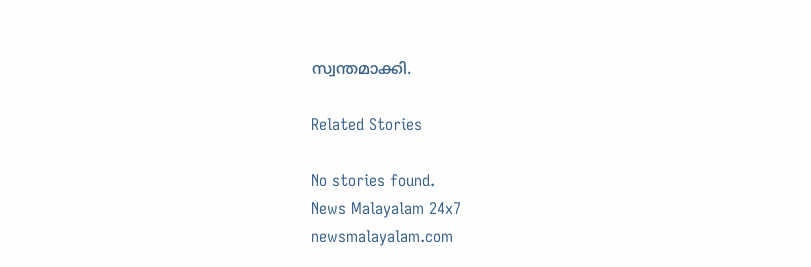സ്വന്തമാക്കി.

Related Stories

No stories found.
News Malayalam 24x7
newsmalayalam.com